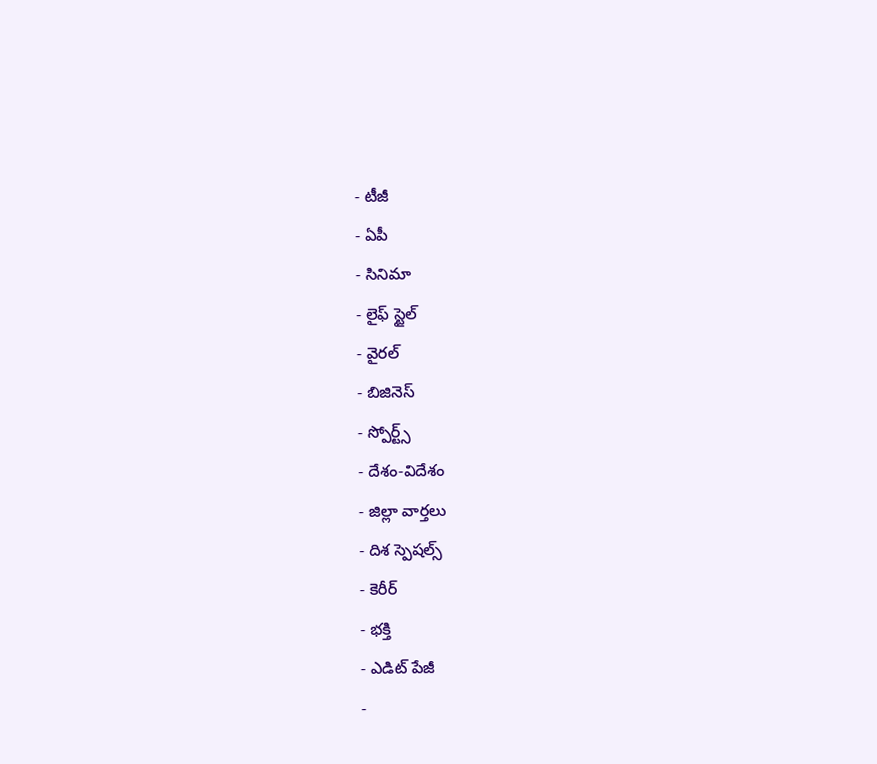- టీజీ
- ఏపీ
- సినిమా
- లైఫ్ స్టైల్
- వైరల్
- బిజినెస్
- స్పోర్ట్స్
- దేశం-విదేశం
- జిల్లా వార్తలు
- దిశ స్పెషల్స్
- కెరీర్
- భక్తి
- ఎడిట్ పేజీ
-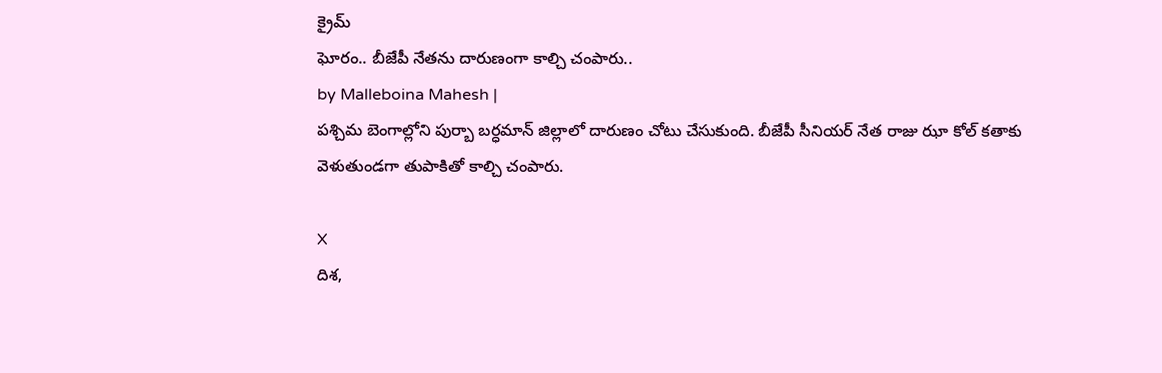క్రైమ్
ఘోరం.. బీజేపీ నేతను దారుణంగా కాల్చి చంపారు..
by Malleboina Mahesh |
పశ్చిమ బెంగాల్లోని పుర్బా బర్ధమాన్ జిల్లాలో దారుణం చోటు చేసుకుంది. బీజేపీ సీనియర్ నేత రాజు ఝా కోల్ కతాకు వెళుతుండగా తుపాకితో కాల్చి చంపారు.

X
దిశ,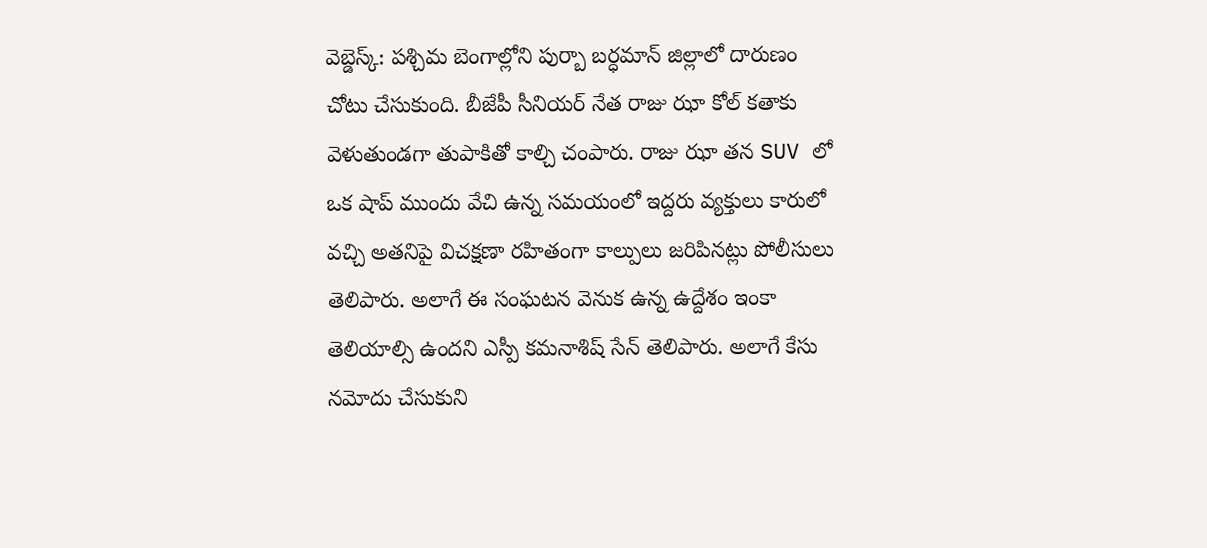వెబ్డెస్క్: పశ్చిమ బెంగాల్లోని పుర్బా బర్ధమాన్ జిల్లాలో దారుణం చోటు చేసుకుంది. బీజేపీ సీనియర్ నేత రాజు ఝా కోల్ కతాకు వెళుతుండగా తుపాకితో కాల్చి చంపారు. రాజు ఝా తన SUV లో ఒక షాప్ ముందు వేచి ఉన్న సమయంలో ఇద్దరు వ్యక్తులు కారులో వచ్చి అతనిపై విచక్షణా రహితంగా కాల్పులు జరిపినట్లు పోలీసులు తెలిపారు. అలాగే ఈ సంఘటన వెనుక ఉన్న ఉద్దేశం ఇంకా తెలియాల్సి ఉందని ఎస్పీ కమనాశిష్ సేన్ తెలిపారు. అలాగే కేసు నమోదు చేసుకుని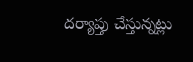దర్యాప్తు చేస్తున్నట్లు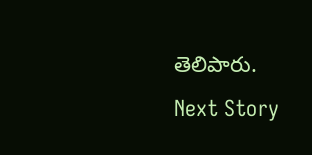తెలిపారు.
Next Story